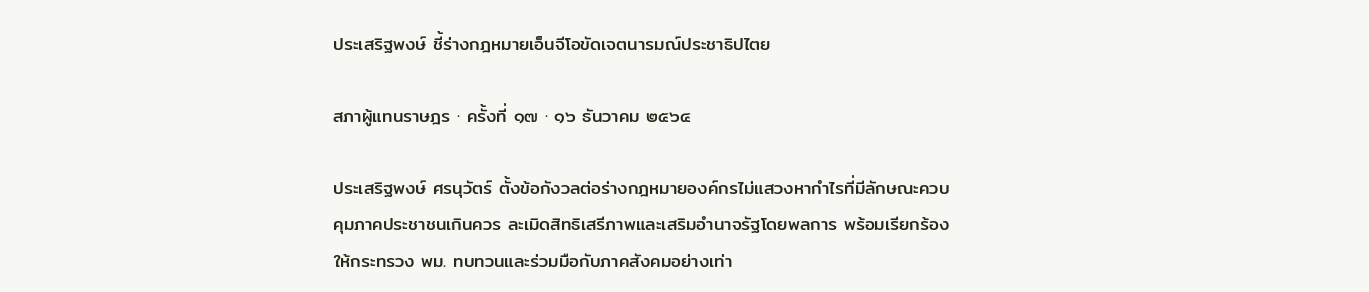ประเสริฐพงษ์ ชี้ร่างกฎหมายเอ็นจีโอขัดเจตนารมณ์ประชาธิปไตย

สภาผู้แทนราษฎร · ครั้งที่ ๑๗ · ๑๖ ธันวาคม ๒๕๖๔

ประเสริฐพงษ์ ศรนุวัตร์ ตั้งข้อกังวลต่อร่างกฎหมายองค์กรไม่แสวงหากำไรที่มีลักษณะควบคุมภาคประชาชนเกินควร ละเมิดสิทธิเสรีภาพและเสริมอำนาจรัฐโดยพลการ พร้อมเรียกร้องให้กระทรวง พม. ทบทวนและร่วมมือกับภาคสังคมอย่างเท่า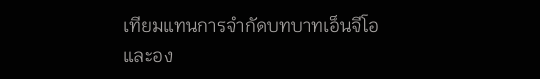เทียมแทนการจำกัดบทบาทเอ็นจีโอและอง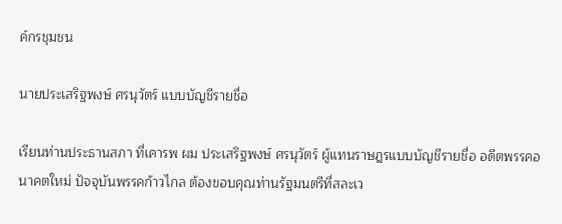ค์กรชุมชน

นายประเสริฐพงษ์ ศรนุวัตร์ แบบบัญชีรายชื่อ

เรียนท่านประธานสภา ที่เคารพ ผม ประเสริฐพงษ์ ศรนุวัตร์ ผู้แทนราษฎรแบบบัญชีรายชื่อ อดีตพรรคอนาคตใหม่ ปัจจุบันพรรคก้าวไกล ต้องขอบคุณท่านรัฐมนตรีที่สละเว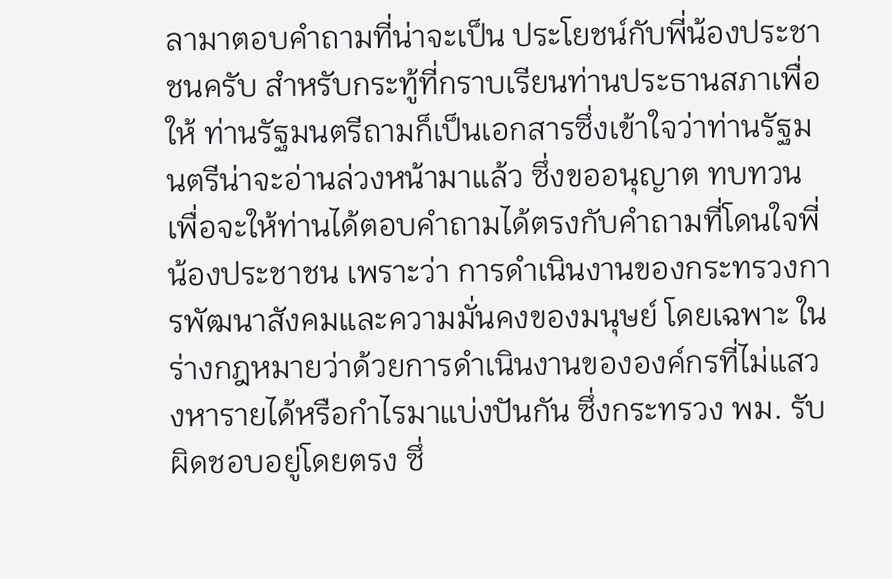ลามาตอบคำถามที่น่าจะเป็น ประโยชน์กับพี่น้องประชาชนครับ สำหรับกระทู้ที่กราบเรียนท่านประธานสภาเพื่อให้ ท่านรัฐมนตรีถามก็เป็นเอกสารซึ่งเข้าใจว่าท่านรัฐมนตรีน่าจะอ่านล่วงหน้ามาแล้ว ซึ่งขออนุญาต ทบทวนเพื่อจะให้ท่านได้ตอบคำถามได้ตรงกับคำถามที่โดนใจพี่น้องประชาชน เพราะว่า การดำเนินงานของกระทรวงการพัฒนาสังคมและความมั่นคงของมนุษย์ โดยเฉพาะ ในร่างกฎหมายว่าด้วยการดำเนินงานขององค์กรที่ไม่แสวงหารายได้หรือกำไรมาแบ่งปันกัน ซึ่งกระทรวง พม. รับผิดชอบอยู่โดยตรง ซึ่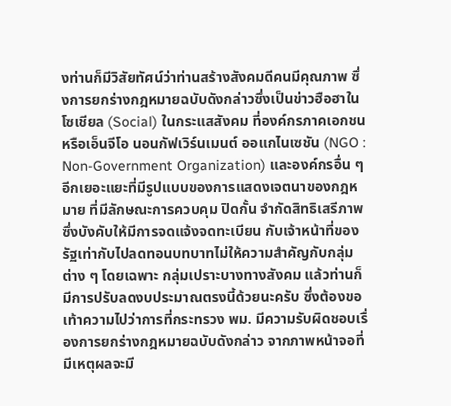งท่านก็มีวิสัยทัศน์ว่าท่านสร้างสังคมดีคนมีคุณภาพ ซึ่งการยกร่างกฎหมายฉบับดังกล่าวซึ่งเป็นข่าวฮือฮาในโซเชียล (Social) ในกระแสสังคม ที่องค์กรภาคเอกชนหรือเอ็นจีโอ นอนกัฟเวิร์นเมนต์ ออแกไนเซชัน (NGO : Non-Government Organization) และองค์กรอื่น ๆ อีกเยอะแยะที่มีรูปแบบของการแสดงเจตนาของกฎหมาย ที่มีลักษณะการควบคุม ปิดกั้น จำกัดสิทธิเสรีภาพ ซึ่งบังคับให้มีการจดแจ้งจดทะเบียน กับเจ้าหน้าที่ของรัฐเท่ากับไปลดทอนบทบาทไม่ให้ความสำคัญกับกลุ่มต่าง ๆ โดยเฉพาะ กลุ่มเปราะบางทางสังคม แล้วท่านก็มีการปรับลดงบประมาณตรงนี้ด้วยนะครับ ซึ่งต้องขอ เท้าความไปว่าการที่กระทรวง พม. มีความรับผิดชอบเรื่องการยกร่างกฎหมายฉบับดังกล่าว จากภาพหน้าจอที่มีเหตุผลจะมี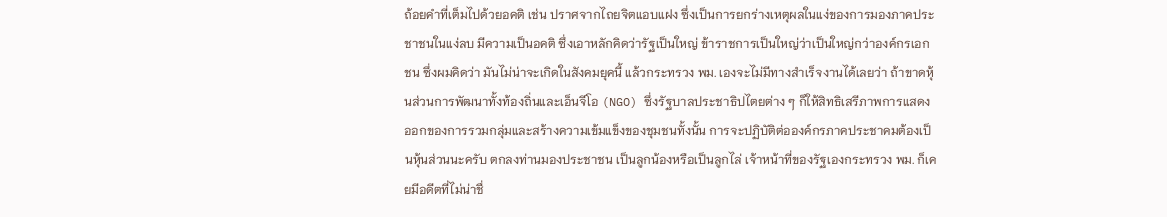ถ้อยคำที่เต็มไปด้วยอคติ เช่น ปราศจากไถยจิตแอบแฝง ซึ่งเป็นการยกร่างเหตุผลในแง่ของการมองภาคประชาชนในแง่ลบ มีความเป็นอคติ ซึ่งเอาหลักคิดว่ารัฐเป็นใหญ่ ข้าราชการเป็นใหญ่ว่าเป็นใหญ่กว่าองค์กรเอกชน ซึ่งผมคิดว่า มันไม่น่าจะเกิดในสังคมยุคนี้ แล้วกระทรวง พม. เองจะไม่มีทางสำเร็จงานได้เลยว่า ถ้าขาดหุ้นส่วนการพัฒนาทั้งท้องถิ่นและเอ็นจีโอ (NGO) ซึ่งรัฐบาลประชาธิปไตยต่าง ๆ ก็ให้สิทธิเสรีภาพการแสดงออกของการรวมกลุ่มและสร้างความเข้มแข็งของชุมชนทั้งนั้น การจะปฏิบัติต่อองค์กรภาคประชาคมต้องเป็นหุ้นส่วนนะครับ ตกลงท่านมองประชาชน เป็นลูกน้องหรือเป็นลูกไล่ เจ้าหน้าที่ของรัฐเองกระทรวง พม. ก็เคยมีอดีตที่ไม่น่าชื่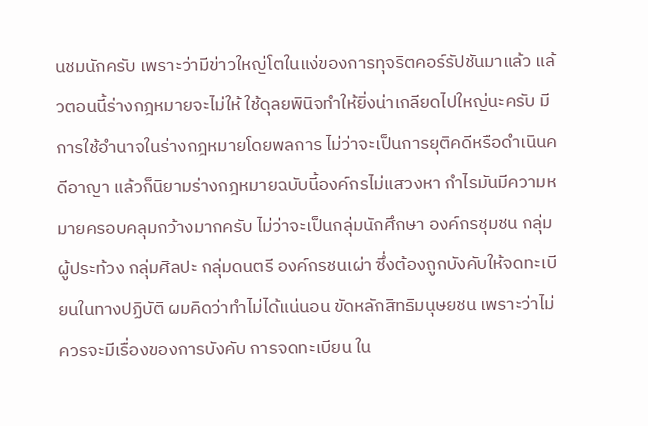นชมนักครับ เพราะว่ามีข่าวใหญ่โตในแง่ของการทุจริตคอร์รัปชันมาแล้ว แล้วตอนนี้ร่างกฎหมายจะไม่ให้ ใช้ดุลยพินิจทำให้ยิ่งน่าเกลียดไปใหญ่นะครับ มีการใช้อำนาจในร่างกฎหมายโดยพลการ ไม่ว่าจะเป็นการยุติคดีหรือดำเนินคดีอาญา แล้วก็นิยามร่างกฎหมายฉบับนี้องค์กรไม่แสวงหา กำไรมันมีความหมายครอบคลุมกว้างมากครับ ไม่ว่าจะเป็นกลุ่มนักศึกษา องค์กรชุมชน กลุ่มผู้ประท้วง กลุ่มศิลปะ กลุ่มดนตรี องค์กรชนเผ่า ซึ่งต้องถูกบังคับให้จดทะเบียนในทางปฏิบัติ ผมคิดว่าทำไม่ได้แน่นอน ขัดหลักสิทธิมนุษยชน เพราะว่าไม่ควรจะมีเรื่องของการบังคับ การจดทะเบียน ใน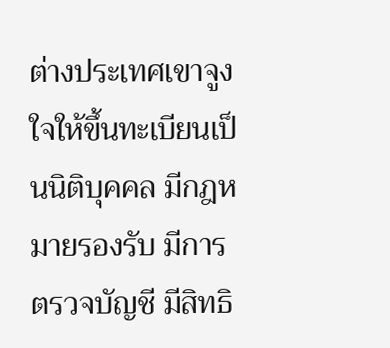ต่างประเทศเขาจูงใจให้ขึ้นทะเบียนเป็นนิติบุคคล มีกฎหมายรองรับ มีการตรวจบัญชี มีสิทธิ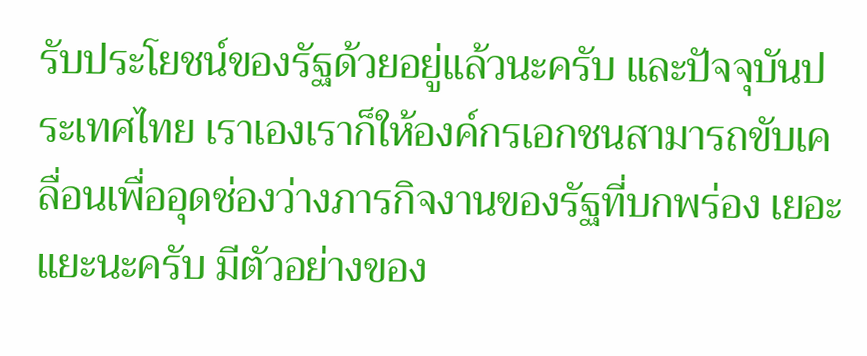รับประโยชน์ของรัฐด้วยอยู่แล้วนะครับ และปัจจุบันประเทศไทย เราเองเราก็ให้องค์กรเอกชนสามารถขับเคลื่อนเพื่ออุดช่องว่างภารกิจงานของรัฐที่บกพร่อง เยอะแยะนะครับ มีตัวอย่างของ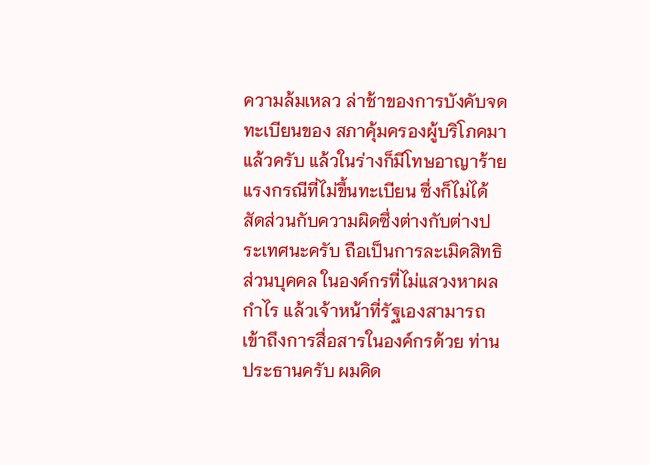ความล้มเหลว ล่าช้าของการบังคับจดทะเบียนของ สภาคุ้มครองผู้บริโภคมาแล้วครับ แล้วในร่างก็มีโทษอาญาร้ายแรงกรณีที่ไม่ขึ้นทะเบียน ซึ่งก็ไม่ได้สัดส่วนกับความผิดซึ่งต่างกับต่างประเทศนะครับ ถือเป็นการละเมิดสิทธิส่วนบุคคล ในองค์กรที่ไม่แสวงหาผลกำไร แล้วเจ้าหน้าที่รัฐเองสามารถเข้าถึงการสื่อสารในองค์กรด้วย ท่านประธานครับ ผมคิด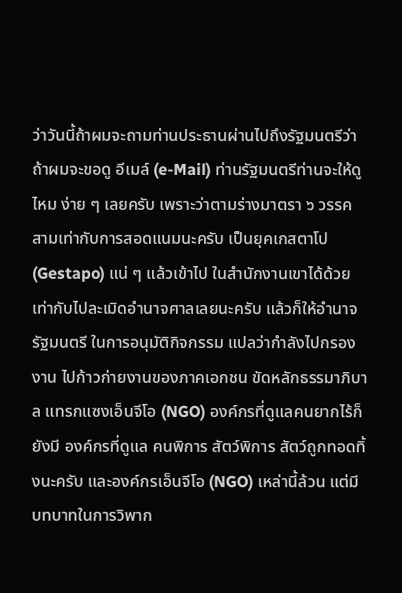ว่าวันนี้ถ้าผมจะถามท่านประธานผ่านไปถึงรัฐมนตรีว่าถ้าผมจะขอดู อีเมล์ (e-Mail) ท่านรัฐมนตรีท่านจะให้ดูไหม ง่าย ๆ เลยครับ เพราะว่าตามร่างมาตรา ๖ วรรคสามเท่ากับการสอดแนมนะครับ เป็นยุคเกสตาโป (Gestapo) แน่ ๆ แล้วเข้าไป ในสำนักงานเขาได้ด้วย เท่ากับไปละเมิดอำนาจศาลเลยนะครับ แล้วก็ให้อำนาจรัฐมนตรี ในการอนุมัติกิจกรรม แปลว่ากำลังไปกรองงาน ไปก้าวก่ายงานของภาคเอกชน ขัดหลักธรรมาภิบาล แทรกแซงเอ็นจีโอ (NGO) องค์กรที่ดูแลคนยากไร้ก็ยังมี องค์กรที่ดูแล คนพิการ สัตว์พิการ สัตว์ถูกทอดทิ้งนะครับ และองค์กรเอ็นจีโอ (NGO) เหล่านี้ล้วน แต่มีบทบาทในการวิพาก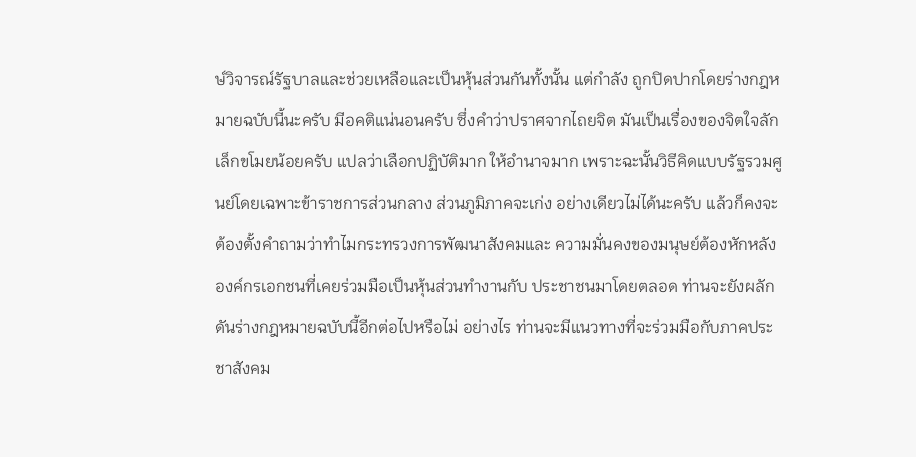ษ์วิจารณ์รัฐบาลและช่วยเหลือและเป็นหุ้นส่วนกันทั้งนั้น แต่กำลัง ถูกปิดปากโดยร่างกฎหมายฉบับนี้นะครับ มีอคติแน่นอนครับ ซึ่งคำว่าปราศจากไถยจิต มันเป็นเรื่องของจิตใจลักเล็กขโมยน้อยครับ แปลว่าเลือกปฏิบัติมาก ให้อำนาจมาก เพราะฉะนั้นวิธีคิดแบบรัฐรวมศูนย์โดยเฉพาะข้าราชการส่วนกลาง ส่วนภูมิภาคจะเก่ง อย่างเดียวไม่ได้นะครับ แล้วก็คงจะต้องตั้งคำถามว่าทำไมกระทรวงการพัฒนาสังคมและ ความมั่นคงของมนุษย์ต้องหักหลังองค์กรเอกชนที่เคยร่วมมือเป็นหุ้นส่วนทำงานกับ ประชาชนมาโดยตลอด ท่านจะยังผลักดันร่างกฎหมายฉบับนี้อีกต่อไปหรือไม่ อย่างไร ท่านจะมีแนวทางที่จะร่วมมือกับภาคประชาสังคม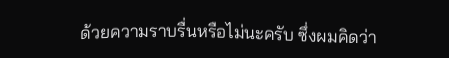ด้วยความราบรื่นหรือไม่นะครับ ซึ่งผมคิดว่า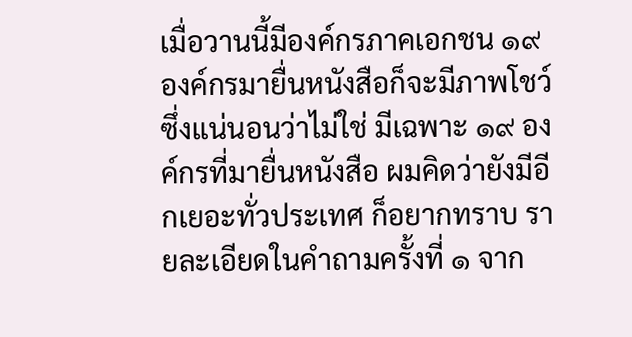เมื่อวานนี้มีองค์กรภาคเอกชน ๑๙ องค์กรมายื่นหนังสือก็จะมีภาพโชว์ ซึ่งแน่นอนว่าไม่ใช่ มีเฉพาะ ๑๙ องค์กรที่มายื่นหนังสือ ผมคิดว่ายังมีอีกเยอะทั่วประเทศ ก็อยากทราบ รายละเอียดในคำถามครั้งที่ ๑ จาก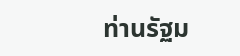ท่านรัฐม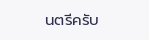นตรีครับ